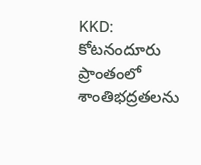KKD: కోటనందూరు ప్రాంతంలో శాంతిభద్రతలను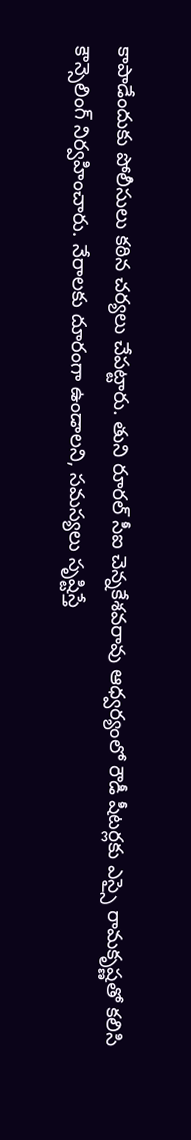కాపాడేందుకు పోలీసులు కఠిన చర్యలు చేపట్టారు. తుని రూరల్ సీఐ చెన్నకేశవరావు ఆధ్వర్యంలో రౌడీ షీటర్లకు ఎస్సై రామకృష్ణతో కలిసి కౌన్సెలింగ్ నిర్వహించారు. నేరాలకు దూరంగా ఉండాలని, సమస్యలు సృష్టిస్తే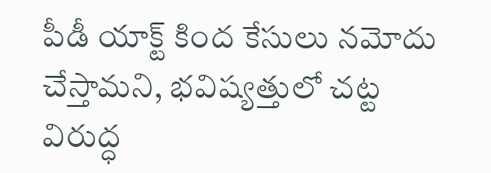పీడీ యాక్ట్ కింద కేసులు నమోదు చేస్తామని, భవిష్యత్తులో చట్ట విరుద్ధ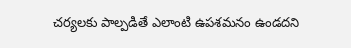చర్యలకు పాల్పడితే ఎలాంటి ఉపశమనం ఉండదని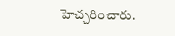హెచ్చరించారు.